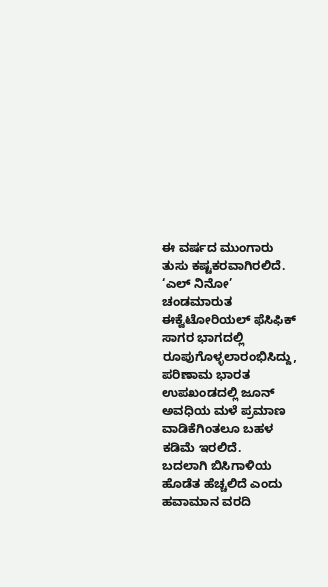ಈ ವರ್ಷದ ಮುಂಗಾರು ತುಸು ಕಷ್ಟಕರವಾಗಿರಲಿದೆ. ‘ಎಲ್ ನಿನೋ’ ಚಂಡಮಾರುತ ಈಕ್ವೆಟೋರಿಯಲ್ ಫೆಸಿಫಿಕ್ ಸಾಗರ ಭಾಗದಲ್ಲಿ ರೂಪುಗೊಳ್ಳಲಾರಂಭಿಸಿದ್ದು, ಪರಿಣಾಮ ಭಾರತ ಉಪಖಂಡದಲ್ಲಿ ಜೂನ್ ಅವಧಿಯ ಮಳೆ ಪ್ರಮಾಣ ವಾಡಿಕೆಗಿಂತಲೂ ಬಹಳ ಕಡಿಮೆ ಇರಲಿದೆ.
ಬದಲಾಗಿ ಬಿಸಿಗಾಳಿಯ ಹೊಡೆತ ಹೆಚ್ಚಲಿದೆ ಎಂದು ಹವಾಮಾನ ವರದಿ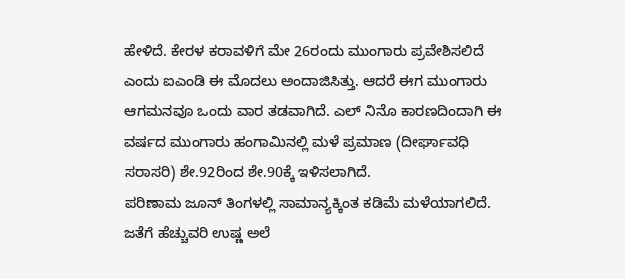ಹೇಳಿದೆ. ಕೇರಳ ಕರಾವಳಿಗೆ ಮೇ 26ರಂದು ಮುಂಗಾರು ಪ್ರವೇಶಿಸಲಿದೆ ಎಂದು ಐಎಂಡಿ ಈ ಮೊದಲು ಅಂದಾಜಿಸಿತ್ತು. ಆದರೆ ಈಗ ಮುಂಗಾರು ಆಗಮನವೂ ಒಂದು ವಾರ ತಡವಾಗಿದೆ. ಎಲ್ ನಿನೊ ಕಾರಣದಿಂದಾಗಿ ಈ ವರ್ಷದ ಮುಂಗಾರು ಹಂಗಾಮಿನಲ್ಲಿ ಮಳೆ ಪ್ರಮಾಣ (ದೀರ್ಘಾವಧಿ ಸರಾಸರಿ) ಶೇ.92ರಿಂದ ಶೇ.90ಕ್ಕೆ ಇಳಿಸಲಾಗಿದೆ.
ಪರಿಣಾಮ ಜೂನ್ ತಿಂಗಳಲ್ಲಿ ಸಾಮಾನ್ಯಕ್ಕಿಂತ ಕಡಿಮೆ ಮಳೆಯಾಗಲಿದೆ. ಜತೆಗೆ ಹೆಚ್ಚುವರಿ ಉಷ್ಣ ಅಲೆ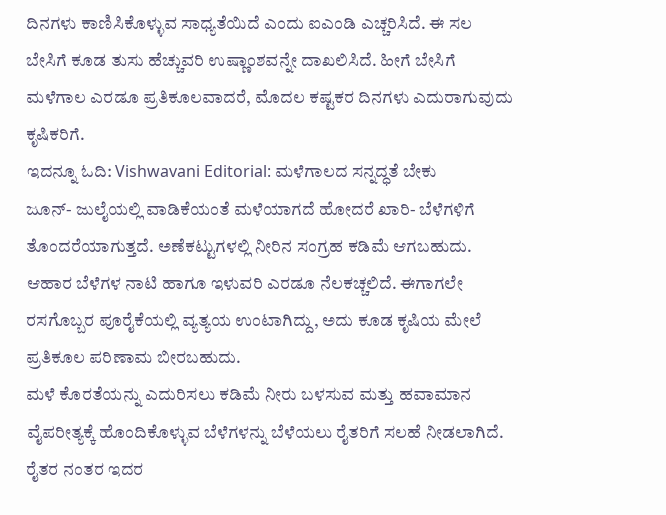ದಿನಗಳು ಕಾಣಿಸಿಕೊಳ್ಳುವ ಸಾಧ್ಯತೆಯಿದೆ ಎಂದು ಐಎಂಡಿ ಎಚ್ಚರಿಸಿದೆ. ಈ ಸಲ ಬೇಸಿಗೆ ಕೂಡ ತುಸು ಹೆಚ್ಚುವರಿ ಉಷ್ಣಾಂಶವನ್ನೇ ದಾಖಲಿಸಿದೆ. ಹೀಗೆ ಬೇಸಿಗೆ ಮಳೆಗಾಲ ಎರಡೂ ಪ್ರತಿಕೂಲವಾದರೆ, ಮೊದಲ ಕಷ್ಟಕರ ದಿನಗಳು ಎದುರಾಗುವುದು ಕೃಷಿಕರಿಗೆ.
ಇದನ್ನೂ ಓದಿ: Vishwavani Editorial: ಮಳೆಗಾಲದ ಸನ್ನದ್ಧತೆ ಬೇಕು
ಜೂನ್- ಜುಲೈಯಲ್ಲಿ ವಾಡಿಕೆಯಂತೆ ಮಳೆಯಾಗದೆ ಹೋದರೆ ಖಾರಿ- ಬೆಳೆಗಳಿಗೆ ತೊಂದರೆಯಾಗುತ್ತದೆ. ಅಣೆಕಟ್ಟುಗಳಲ್ಲಿ ನೀರಿನ ಸಂಗ್ರಹ ಕಡಿಮೆ ಆಗಬಹುದು. ಆಹಾರ ಬೆಳೆಗಳ ನಾಟಿ ಹಾಗೂ ಇಳುವರಿ ಎರಡೂ ನೆಲಕಚ್ಚಲಿದೆ. ಈಗಾಗಲೇ ರಸಗೊಬ್ಬರ ಪೂರೈಕೆಯಲ್ಲಿ ವ್ಯತ್ಯಯ ಉಂಟಾಗಿದ್ದು, ಅದು ಕೂಡ ಕೃಷಿಯ ಮೇಲೆ ಪ್ರತಿಕೂಲ ಪರಿಣಾಮ ಬೀರಬಹುದು.
ಮಳೆ ಕೊರತೆಯನ್ನು ಎದುರಿಸಲು ಕಡಿಮೆ ನೀರು ಬಳಸುವ ಮತ್ತು ಹವಾಮಾನ ವೈಪರೀತ್ಯಕ್ಕೆ ಹೊಂದಿಕೊಳ್ಳುವ ಬೆಳೆಗಳನ್ನು ಬೆಳೆಯಲು ರೈತರಿಗೆ ಸಲಹೆ ನೀಡಲಾಗಿದೆ. ರೈತರ ನಂತರ ಇದರ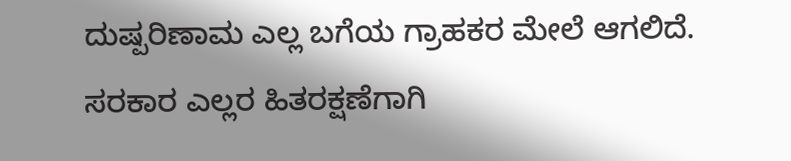ದುಷ್ಪರಿಣಾಮ ಎಲ್ಲ ಬಗೆಯ ಗ್ರಾಹಕರ ಮೇಲೆ ಆಗಲಿದೆ. ಸರಕಾರ ಎಲ್ಲರ ಹಿತರಕ್ಷಣೆಗಾಗಿ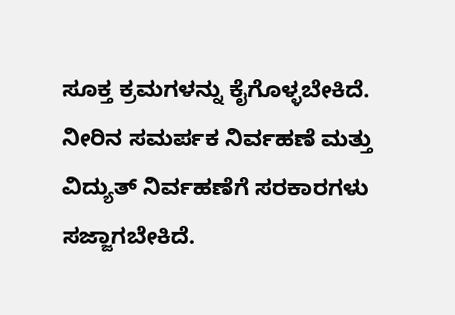ಸೂಕ್ತ ಕ್ರಮಗಳನ್ನು ಕೈಗೊಳ್ಳಬೇಕಿದೆ. ನೀರಿನ ಸಮರ್ಪಕ ನಿರ್ವಹಣೆ ಮತ್ತು ವಿದ್ಯುತ್ ನಿರ್ವಹಣೆಗೆ ಸರಕಾರಗಳು ಸಜ್ಜಾಗಬೇಕಿದೆ.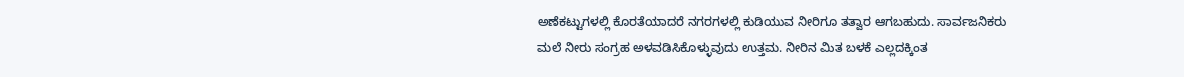ಅಣೆಕಟ್ಟುಗಳಲ್ಲಿ ಕೊರತೆಯಾದರೆ ನಗರಗಳಲ್ಲಿ ಕುಡಿಯುವ ನೀರಿಗೂ ತತ್ವಾರ ಆಗಬಹುದು. ಸಾರ್ವಜನಿಕರು ಮಲೆ ನೀರು ಸಂಗ್ರಹ ಅಳವಡಿಸಿಕೊಳ್ಳುವುದು ಉತ್ತಮ. ನೀರಿನ ಮಿತ ಬಳಕೆ ಎಲ್ಲದಕ್ಕಿಂತ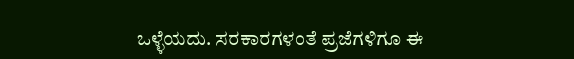ಒಳ್ಳೆಯದು. ಸರಕಾರಗಳಂತೆ ಪ್ರಜೆಗಳಿಗೂ ಈ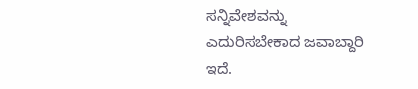ಸನ್ನಿವೇಶವನ್ನು ಎದುರಿಸಬೇಕಾದ ಜವಾಬ್ದಾರಿ ಇದೆ.